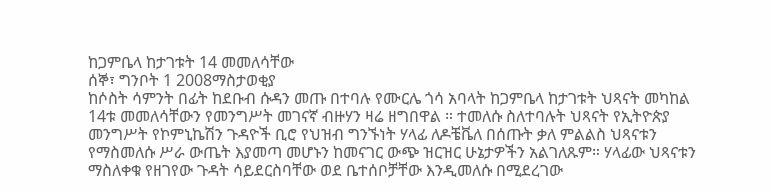ከጋምቤላ ከታገቱት 14 መመለሳቸው
ሰኞ፣ ግንቦት 1 2008ማስታወቂያ
ከሶስት ሳምንት በፊት ከደቡብ ሱዳን መጡ በተባሉ የሙርሌ ጎሳ አባላት ከጋምቤላ ከታገቱት ህጻናት መካከል 14ቱ መመለሳቸውን የመንግሥት መገናኛ ብዙሃን ዛሬ ዘግበዋል ። ተመለሱ ስለተባሉት ህጻናት የኢትዮጵያ መንግሥት የኮምኒኬሽን ጉዳዮች ቢሮ የህዝብ ግንኙነት ሃላፊ ለዶቼቬለ በሰጡት ቃለ ምልልስ ህጻናቱን የማስመለሱ ሥራ ውጤት እያመጣ መሆኑን ከመናገር ውጭ ዝርዝር ሁኔታዎችን አልገለጹም። ሃላፊው ህጻናቱን ማስለቀቁ የዘገየው ጉዳት ሳይደርስባቸው ወደ ቤተሰቦቻቸው እንዲመለሱ በሚደረገው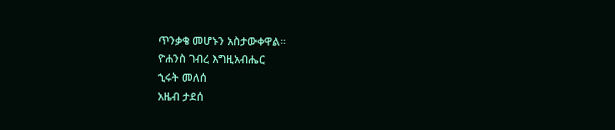ጥንቃቄ መሆኑን አስታውቀዋል።
ዮሐንስ ገብረ እግዚአብሔር
ኂሩት መለሰ
አዜብ ታደሰ